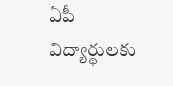ఏపీ విద్యార్థులకు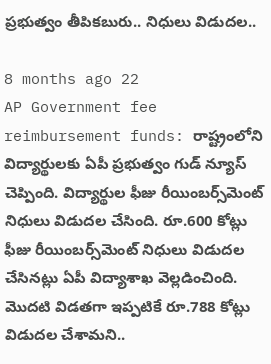ప్రభుత్వం తీపికబురు.. నిధులు విడుదల..

8 months ago 22
AP Government fee reimbursement funds: రాష్ట్రంలోని విద్యార్థులకు ఏపీ ప్రభుత్వం గుడ్ న్యూస్ చెప్పింది. విద్యార్థుల ఫీజు రీయింబర్స్‌మెంట్ నిధులు విడుదల చేసింది. రూ.600 కోట్లు ఫీజు రీయింబర్స్‌మెంట్ నిధులు విడుదల చేసినట్లు ఏపీ విద్యాశాఖ వెల్లడించింది. మొదటి విడతగా ఇప్పటికే రూ.788 కోట్లు విడుదల చేశామని..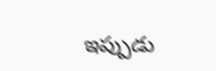ఇప్పుడు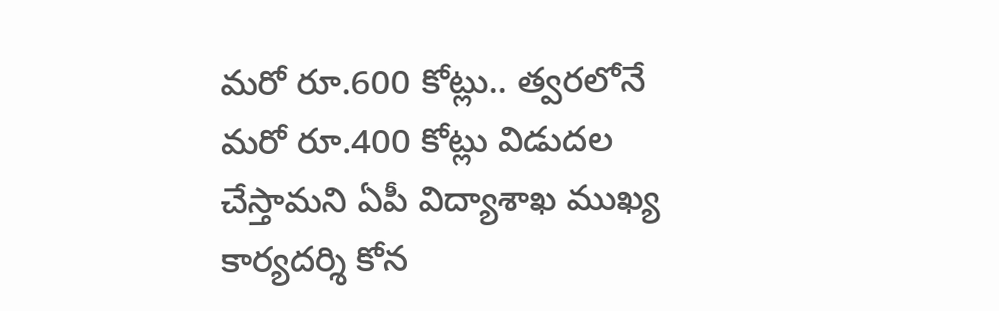మరో రూ.600 కోట్లు.. త్వరలోనే మరో రూ.400 కోట్లు విడుదల చేస్తామని ఏపీ విద్యాశాఖ ముఖ్య కార్యదర్శి కోన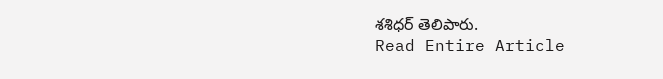శశిధర్ తెలిపారు.
Read Entire Article